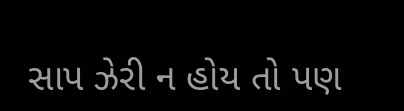સાપ ઝેરી ન હોય તો પણ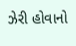ઝેરી હોવાનો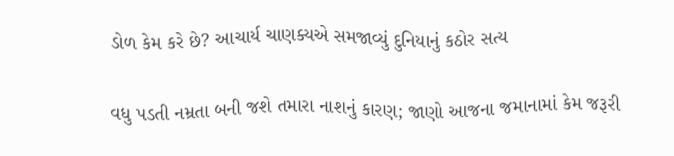ડોળ કેમ કરે છે? આચાર્ય ચાણક્યએ સમજાવ્યું દુનિયાનું કઠોર સત્ય

વધુ પડતી નમ્રતા બની જશે તમારા નાશનું કારણ; જાણો આજના જમાનામાં કેમ જરૂરી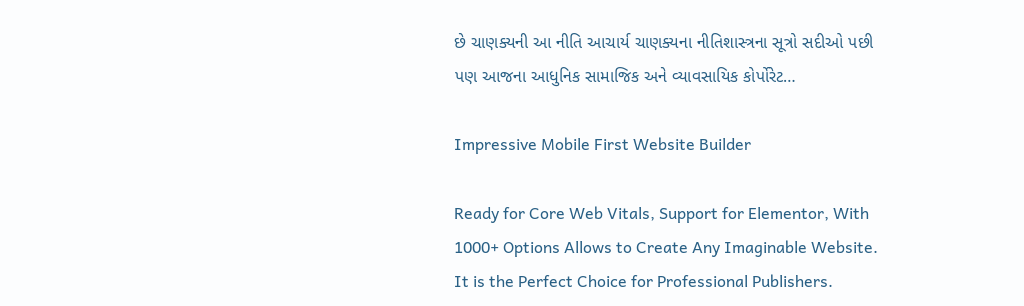છે ચાણક્યની આ નીતિ આચાર્ય ચાણક્યના નીતિશાસ્ત્રના સૂત્રો સદીઓ પછી પણ આજના આધુનિક સામાજિક અને વ્યાવસાયિક કોર્પોરેટ…

Impressive Mobile First Website Builder

Ready for Core Web Vitals, Support for Elementor, With 1000+ Options Allows to Create Any Imaginable Website. It is the Perfect Choice for Professional Publishers.